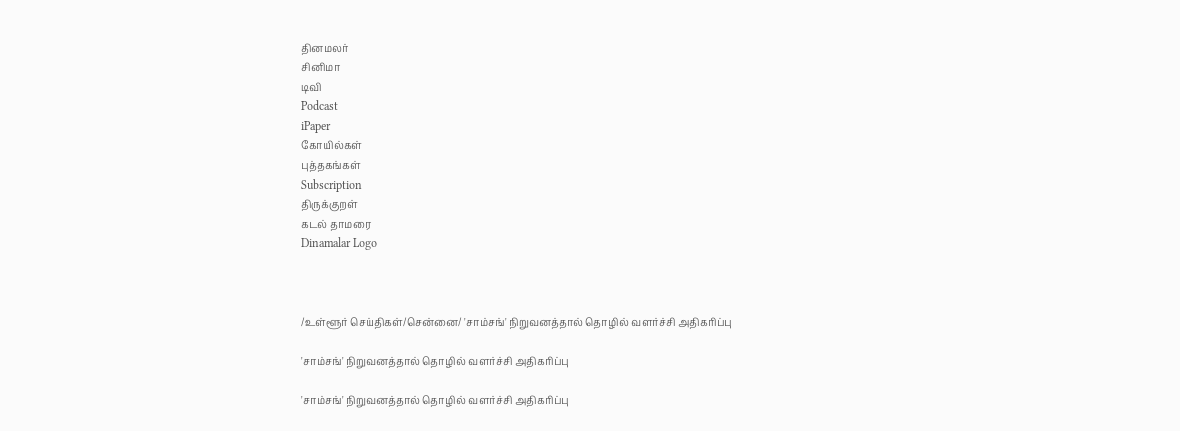தினமலர்
சினிமா
டிவி
Podcast
iPaper
கோயில்கள்
புத்தகங்கள்
Subscription
திருக்குறள்
கடல் தாமரை
Dinamalar Logo



/உள்ளூர் செய்திகள்/சென்னை/ 'சாம்சங்' நிறுவனத்தால் தொழில் வளர்ச்சி அதிகரிப்பு

'சாம்சங்' நிறுவனத்தால் தொழில் வளர்ச்சி அதிகரிப்பு

'சாம்சங்' நிறுவனத்தால் தொழில் வளர்ச்சி அதிகரிப்பு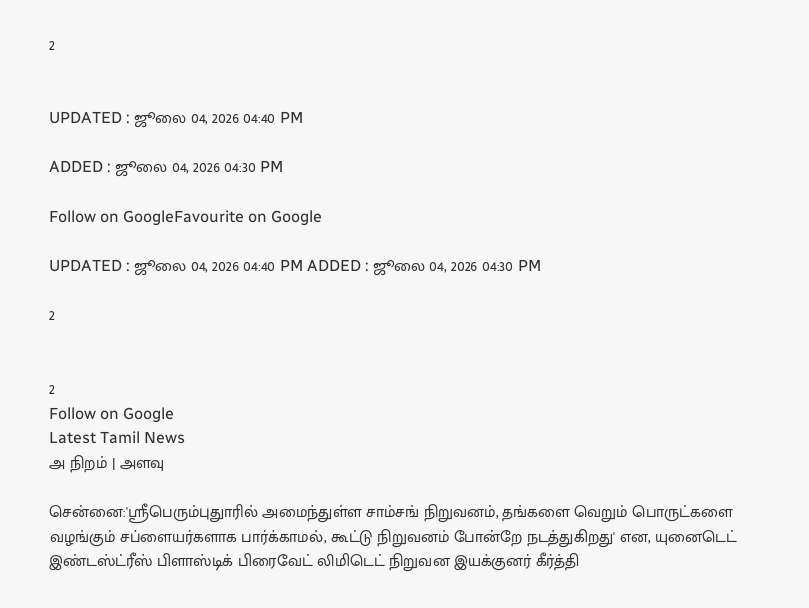2


UPDATED : ஜூலை 04, 2026 04:40 PM

ADDED : ஜூலை 04, 2026 04:30 PM

Follow on GoogleFavourite on Google

UPDATED : ஜூலை 04, 2026 04:40 PM ADDED : ஜூலை 04, 2026 04:30 PM

2


2
Follow on Google
Latest Tamil News
அ நிறம் | அளவு

சென்னை:'ஸ்ரீபெரும்புதுாரில் அமைந்துள்ள சாம்சங் நிறுவனம், தங்களை வெறும் பொருட்களை வழங்கும் சப்ளையர்களாக பார்க்காமல், கூட்டு நிறுவனம் போன்றே நடத்துகிறது' என, யுனைடெட் இண்டஸ்ட்ரீஸ் பிளாஸ்டிக் பிரைவேட் லிமிடெட் நிறுவன இயக்குனர் கீர்த்தி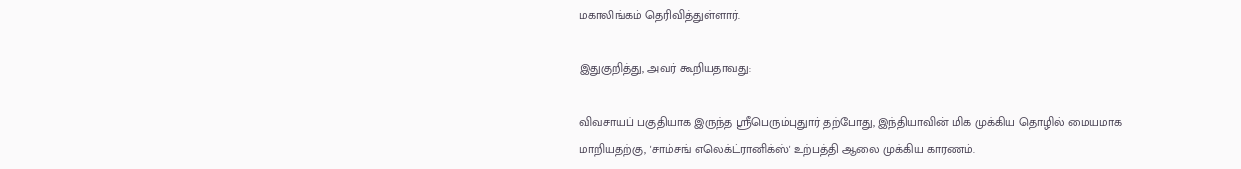மகாலிங்கம் தெரிவித்துள்ளார்.

இதுகுறித்து, அவர் கூறியதாவது:

விவசாயப் பகுதியாக இருந்த ஸ்ரீபெரும்புதுார் தற்போது, இந்தியாவின் மிக முக்கிய தொழில் மையமாக மாறியதற்கு, 'சாம்சங் எலெக்ட்ரானிக்ஸ்' உற்பத்தி ஆலை முக்கிய காரணம்.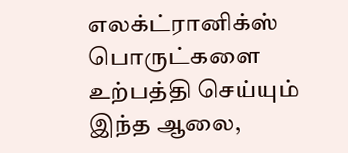எலக்ட்ரானிக்ஸ் பொருட்களை உற்பத்தி செய்யும் இந்த ஆலை,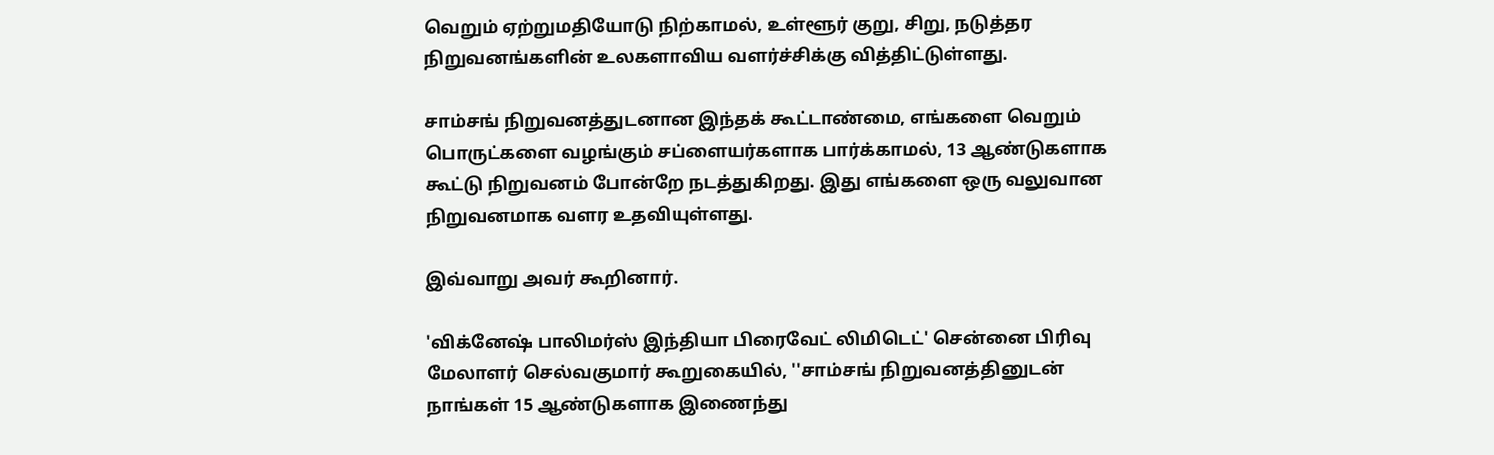வெறும் ஏற்றுமதியோடு நிற்காமல், உள்ளூர் குறு, சிறு, நடுத்தர நிறுவனங்களின் உலகளாவிய வளர்ச்சிக்கு வித்திட்டுள்ளது.

சாம்சங் நிறுவனத்துடனான இந்தக் கூட்டாண்மை, எங்களை வெறும் பொருட்களை வழங்கும் சப்ளையர்களாக பார்க்காமல், 13 ஆண்டுகளாக கூட்டு நிறுவனம் போன்றே நடத்துகிறது. இது எங்களை ஒரு வலுவான நிறுவனமாக வளர உதவியுள்ளது.

இவ்வாறு அவர் கூறினார்.

'விக்னேஷ் பாலிமர்ஸ் இந்தியா பிரைவேட் லிமிடெட்' சென்னை பிரிவு மேலாளர் செல்வகுமார் கூறுகையில், ''சாம்சங் நிறுவனத்தினுடன் நாங்கள் 15 ஆண்டுகளாக இணைந்து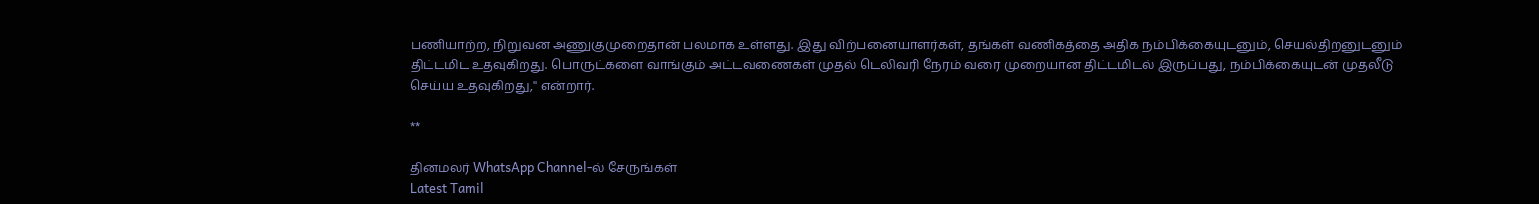பணியாற்ற, நிறுவன அணுகுமுறைதான் பலமாக உள்ளது. இது விற்பனையாளர்கள், தங்கள் வணிகத்தை அதிக நம்பிக்கையுடனும், செயல்திறனுடனும் திட்டமிட உதவுகிறது. பொருட்களை வாங்கும் அட்டவணைகள் முதல் டெலிவரி நேரம் வரை முறையான திட்டமிடல் இருப்பது, நம்பிக்கையுடன் முதலீடு செய்ய உதவுகிறது,'' என்றார்.

**

தினமலர் WhatsApp Channel-ல் சேருங்கள்
Latest Tamil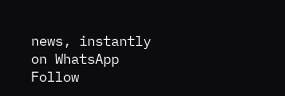news, instantly on WhatsApp
Follow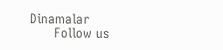Dinamalar
      Follow us